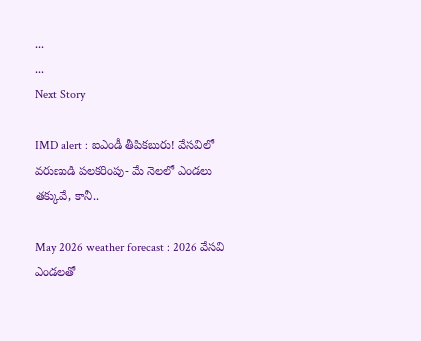...
...
Next Story

IMD alert : ఐఎండీ తీపికబురు! వేసవిలో వరుణుడి పలకరింపు- మే నెలలో ఎండలు తక్కువే, కానీ..

May 2026 weather forecast : 2026 వేసవి ఎండలతో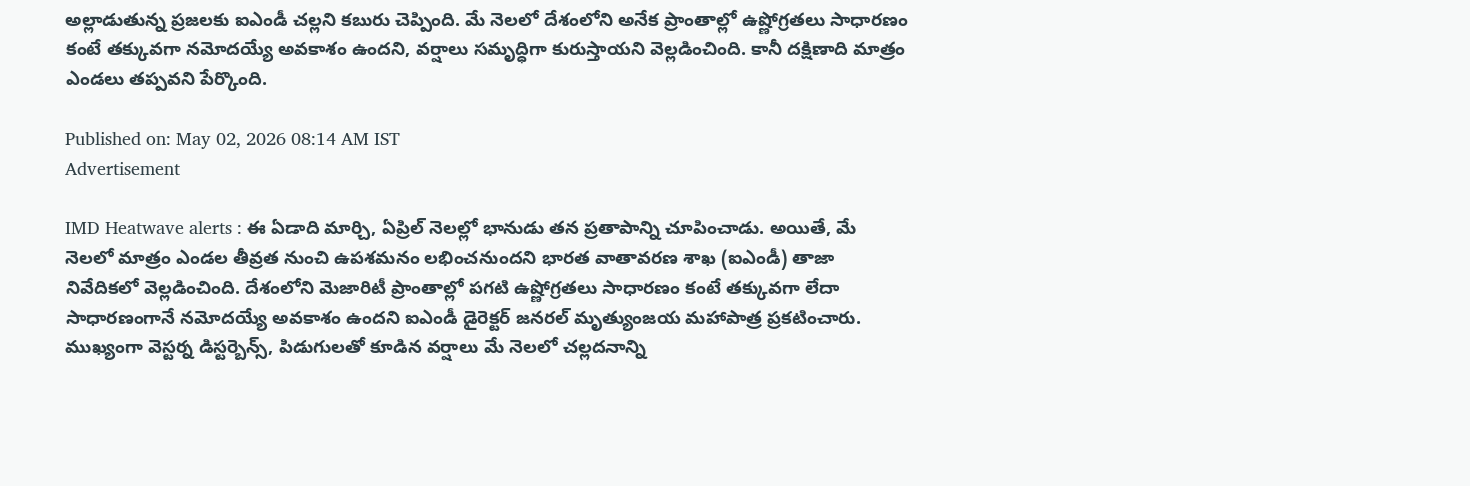అల్లాడుతున్న ప్రజలకు ఐఎండీ చల్లని కబురు చెప్పింది. మే నెలలో దేశంలోని అనేక ప్రాంతాల్లో ఉష్ణోగ్రతలు సాధారణం కంటే తక్కువగా నమోదయ్యే అవకాశం ఉందని, వర్షాలు సమృద్ధిగా కురుస్తాయని వెల్లడించింది. కానీ దక్షిణాది మాత్రం ఎండలు తప్పవని పేర్కొంది.

Published on: May 02, 2026 08:14 AM IST
Advertisement

IMD Heatwave alerts : ఈ ఏడాది మార్చి, ఏప్రిల్ నెలల్లో భానుడు తన ప్రతాపాన్ని చూపించాడు. అయితే, మే నెలలో మాత్రం ఎండల తీవ్రత నుంచి ఉపశమనం లభించనుందని భారత వాతావరణ శాఖ (ఐఎండీ) తాజా నివేదికలో వెల్లడించింది. దేశంలోని మెజారిటీ ప్రాంతాల్లో పగటి ఉష్ణోగ్రతలు సాధారణం కంటే తక్కువగా లేదా సాధారణంగానే నమోదయ్యే అవకాశం ఉందని ఐఎండీ డైరెక్టర్ జనరల్ మృత్యుంజయ మహాపాత్ర ప్రకటించారు. ముఖ్యంగా వెస్టర్న డిస్టర్బెన్స్, పిడుగులతో కూడిన వర్షాలు మే నెలలో చల్లదనాన్ని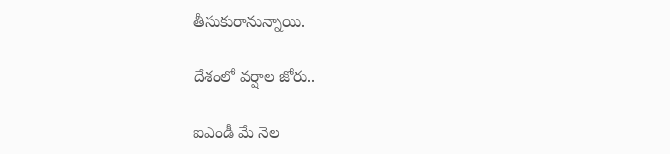తీసుకురానున్నాయి.

దేశంలో వర్షాల జోరు..

ఐఎండీ మే నెల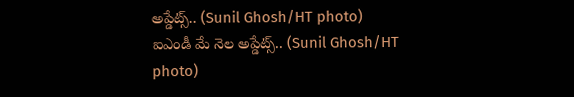అప్డేట్స్.. (Sunil Ghosh/HT photo)
ఐఎండీ మే నెల అప్డేట్స్.. (Sunil Ghosh/HT photo)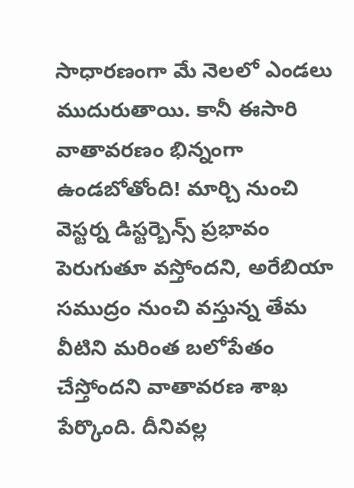సాధారణంగా మే నెలలో ఎండలు ముదురుతాయి. కానీ ఈసారి వాతావరణం భిన్నంగా ఉండబోతోంది! మార్చి నుంచి వెస్టర్న డిస్టర్బెన్స్ ప్రభావం పెరుగుతూ వస్తోందని, అరేబియా సముద్రం నుంచి వస్తున్న తేమ వీటిని మరింత బలోపేతం చేస్తోందని వాతావరణ శాఖ పేర్కొంది. దీనివల్ల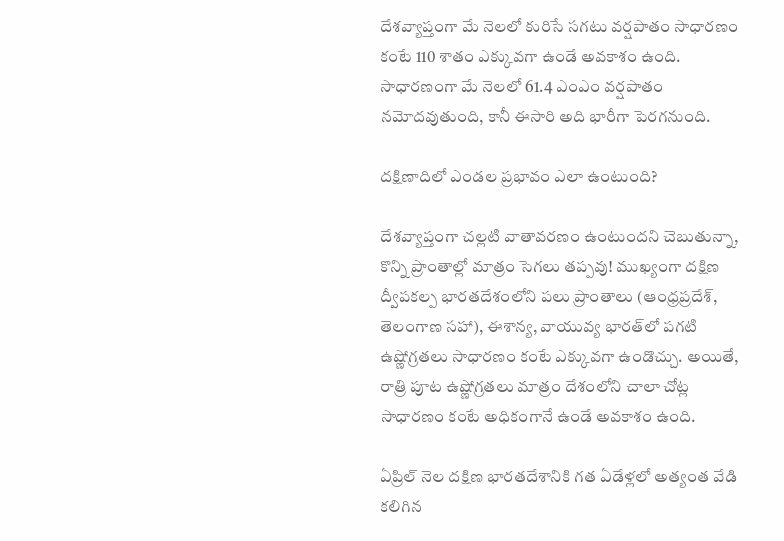దేశవ్యాప్తంగా మే నెలలో కురిసే సగటు వర్షపాతం సాధారణం కంటే 110 శాతం ఎక్కువగా ఉండే అవకాశం ఉంది. సాధారణంగా మే నెలలో 61.4 ఎంఎం వర్షపాతం నమోదవుతుంది, కానీ ఈసారి అది భారీగా పెరగనుంది.

దక్షిణాదిలో ఎండల ప్రభావం ఎలా ఉంటుంది?

దేశవ్యాప్తంగా చల్లటి వాతావరణం ఉంటుందని చెబుతున్నా, కొన్ని ప్రాంతాల్లో మాత్రం సెగలు తప్పవు! ముఖ్యంగా దక్షిణ ద్వీపకల్ప భారతదేశంలోని పలు ప్రాంతాలు (ఆంధ్రప్రదేశ్, తెలంగాణ సహా), ఈశాన్య, వాయువ్య భారత్‌లో పగటి ఉష్ణోగ్రతలు సాధారణం కంటే ఎక్కువగా ఉండొచ్చు. అయితే, రాత్రి పూట ఉష్ణోగ్రతలు మాత్రం దేశంలోని చాలా చోట్ల సాధారణం కంటే అధికంగానే ఉండే అవకాశం ఉంది.

ఏప్రిల్ నెల దక్షిణ భారతదేశానికి గత ఏడేళ్లలో అత్యంత వేడి కలిగిన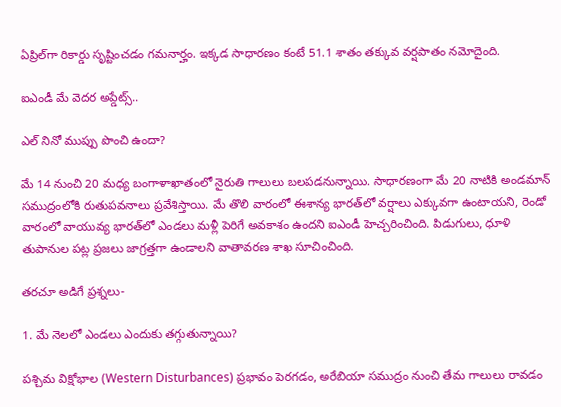ఏప్రిల్‌గా రికార్డు సృష్టించడం గమనార్హం. ఇక్కడ సాధారణం కంటే 51.1 శాతం తక్కువ వర్షపాతం నమోదైంది.

ఐఎండీ మే వెదర అప్డేట్స్..

ఎల్ నినో ముప్పు పొంచి ఉందా?

మే 14 నుంచి 20 మధ్య బంగాళాఖాతంలో నైరుతి గాలులు బలపడనున్నాయి. సాధారణంగా మే 20 నాటికి అండమాన్ సముద్రంలోకి రుతుపవనాలు ప్రవేశిస్తాయి. మే తొలి వారంలో ఈశాన్య భారత్‌లో వర్షాలు ఎక్కువగా ఉంటాయని, రెండో వారంలో వాయువ్య భారత్‌లో ఎండలు మళ్లీ పెరిగే అవకాశం ఉందని ఐఎండీ హెచ్చరించింది. పిడుగులు, ధూళి తుపానుల పట్ల ప్రజలు జాగ్రత్తగా ఉండాలని వాతావరణ శాఖ సూచించింది.

తరచూ అడిగే ప్రశ్నలు-

1. మే నెలలో ఎండలు ఎందుకు తగ్గుతున్నాయి?

పశ్చిమ విక్షోభాల (Western Disturbances) ప్రభావం పెరగడం, అరేబియా సముద్రం నుంచి తేమ గాలులు రావడం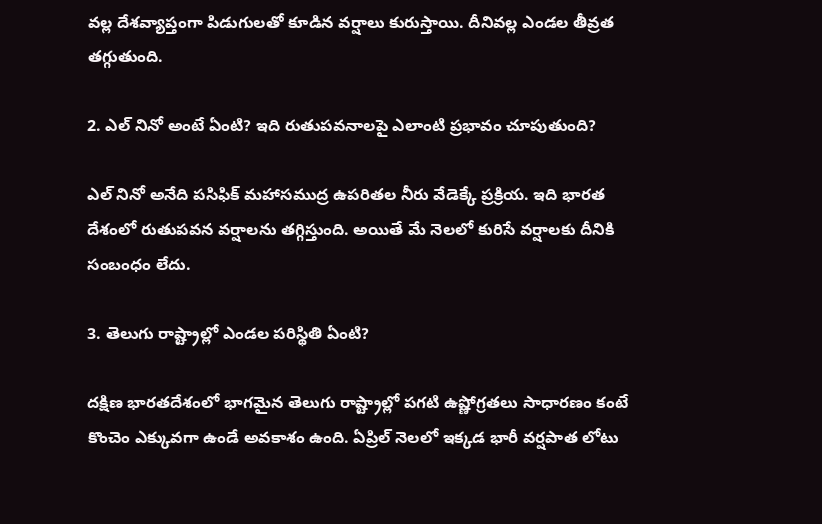వల్ల దేశవ్యాప్తంగా పిడుగులతో కూడిన వర్షాలు కురుస్తాయి. దీనివల్ల ఎండల తీవ్రత తగ్గుతుంది.

2. ఎల్ నినో అంటే ఏంటి? ఇది రుతుపవనాలపై ఎలాంటి ప్రభావం చూపుతుంది?

ఎల్ నినో అనేది పసిఫిక్ మహాసముద్ర ఉపరితల నీరు వేడెక్కే ప్రక్రియ. ఇది భారత దేశంలో రుతుపవన వర్షాలను తగ్గిస్తుంది. అయితే మే నెలలో కురిసే వర్షాలకు దీనికి సంబంధం లేదు.

3. తెలుగు రాష్ట్రాల్లో ఎండల పరిస్థితి ఏంటి?

దక్షిణ భారతదేశంలో భాగమైన తెలుగు రాష్ట్రాల్లో పగటి ఉష్ణోగ్రతలు సాధారణం కంటే కొంచెం ఎక్కువగా ఉండే అవకాశం ఉంది. ఏప్రిల్ నెలలో ఇక్కడ భారీ వర్షపాత లోటు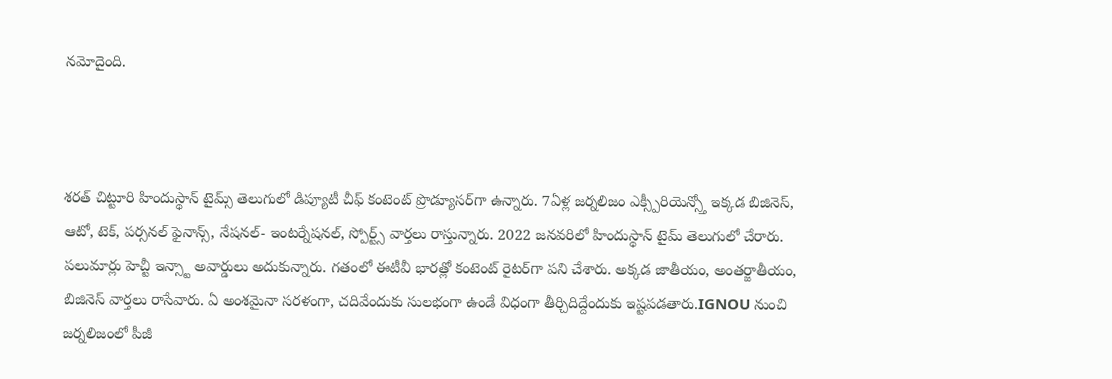నమోదైంది.



శరత్ చిట్టూరి హిందుస్థాన్ టైమ్స్ తెలుగులో డిప్యూటీ చీఫ్ కంటెంట్ ప్రొడ్యూసర్‌గా ఉన్నారు. 7ఏళ్ల జర్నలిజం ఎక్స్పీరియెన్స్తో ఇక్కడ బిజినెస్, ఆటో, టెక్, పర్సనల్ ఫైనాన్స్, నేషనల్- ఇంటర్నేషనల్, స్పోర్ట్స్ వార్తలు రాస్తున్నారు. 2022 జనవరిలో హిందుస్థాన్ టైమ్ తెలుగులో చేరారు. పలుమార్లు హెచ్టీ ఇన్స్టా అవార్డులు అదుకున్నారు. గతంలో ఈటీవీ భారత్లో కంటెంట్ రైటర్‌గా పని చేశారు. అక్కడ జాతీయం, అంతర్జాతీయం, బిజినెస్ వార్తలు రాసేవారు. ఏ అంశమైనా సరళంగా, చదివేందుకు సులభంగా ఉండే విధంగా తీర్చిదిద్దేందుకు ఇష్టపడతారు.IGNOU నుంచి జర్నలిజంలో పీజీ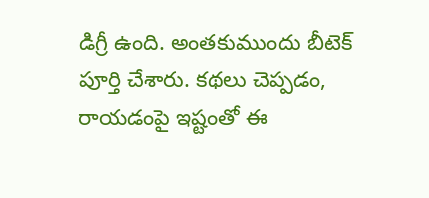డిగ్రీ ఉంది. అంతకుముందు బీటెక్ పూర్తి చేశారు. కథలు చెప్పడం, రాయడంపై ఇష్టంతో ఈ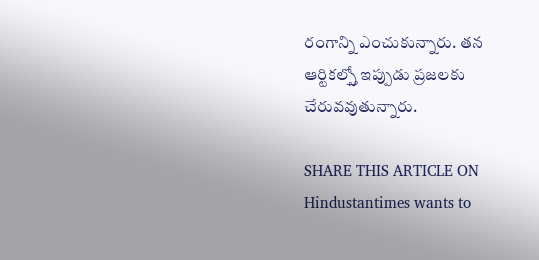రంగాన్ని ఎంచుకున్నారు. తన ఆర్టికల్స్తో ఇప్పుడు ప్రజలకు చేరువవుతున్నారు.

SHARE THIS ARTICLE ON
Hindustantimes wants to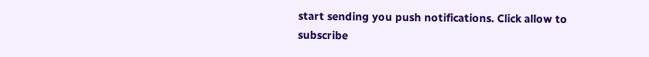start sending you push notifications. Click allow to subscribe